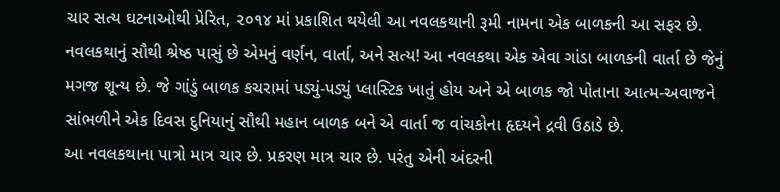ચાર સત્ય ઘટનાઓથી પ્રેરિત, ૨૦૧૪ માં પ્રકાશિત થયેલી આ નવલકથાની રૂમી નામના એક બાળકની આ સફર છે. નવલકથાનું સૌથી શ્રેષ્ઠ પાસું છે એમનું વર્ણન, વાર્તા, અને સત્ય! આ નવલકથા એક એવા ગાંડા બાળકની વાર્તા છે જેનું મગજ શૂન્ય છે. જે ગાંડું બાળક કચરામાં પડ્યું-પડ્યું પ્લાસ્ટિક ખાતું હોય અને એ બાળક જો પોતાના આત્મ-અવાજને સાંભળીને એક દિવસ દુનિયાનું સૌથી મહાન બાળક બને એ વાર્તા જ વાંચકોના હૃદયને દ્રવી ઉઠાડે છે.
આ નવલકથાના પાત્રો માત્ર ચાર છે. પ્રકરણ માત્ર ચાર છે. પરંતુ એની અંદરની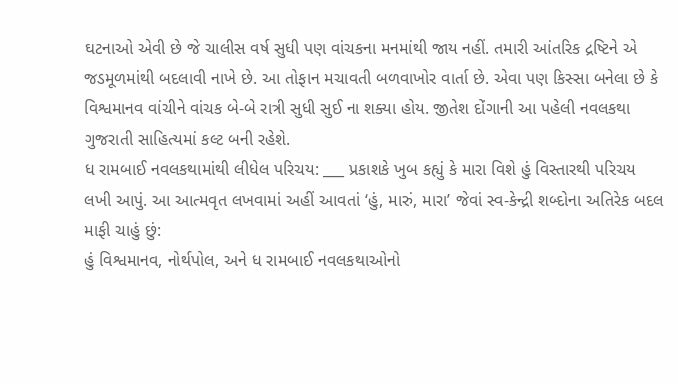ઘટનાઓ એવી છે જે ચાલીસ વર્ષ સુધી પણ વાંચકના મનમાંથી જાય નહીં. તમારી આંતરિક દ્રષ્ટિને એ જડમૂળમાંથી બદલાવી નાખે છે. આ તોફાન મચાવતી બળવાખોર વાર્તા છે. એવા પણ કિસ્સા બનેલા છે કે વિશ્વમાનવ વાંચીને વાંચક બે-બે રાત્રી સુધી સુઈ ના શક્યા હોય. જીતેશ દોંગાની આ પહેલી નવલકથા ગુજરાતી સાહિત્યમાં કલ્ટ બની રહેશે.
ધ રામબાઈ નવલકથામાંથી લીધેલ પરિચય: ___ પ્રકાશકે ખુબ કહ્યું કે મારા વિશે હું વિસ્તારથી પરિચય લખી આપું. આ આત્મવૃત લખવામાં અહીં આવતાં ‘હું, મારું, મારા’ જેવાં સ્વ-કેન્દ્રી શબ્દોના અતિરેક બદલ માફી ચાહું છું:
હું વિશ્વમાનવ, નોર્થપોલ, અને ધ રામબાઈ નવલકથાઓનો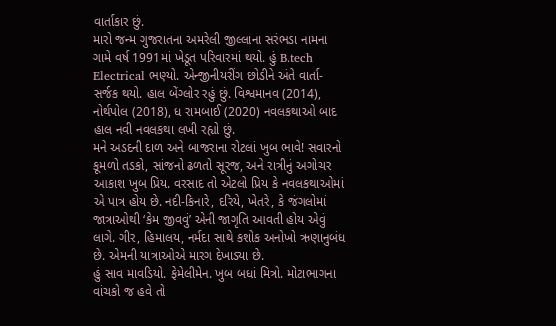વાર્તાકાર છું.
મારો જન્મ ગુજરાતના અમરેલી જીલ્લાના સરંભડા નામના ગામે વર્ષ 1991માં ખેડૂત પરિવારમાં થયો. હું B.tech Electrical ભણ્યો. એન્જીનીયરીંગ છોડીને અંતે વાર્તા-સર્જક થયો. હાલ બેંગ્લોર રહું છું. વિશ્વમાનવ (2014), નોર્થપોલ (2018), ધ રામબાઈ (2020) નવલકથાઓ બાદ હાલ નવી નવલકથા લખી રહ્યો છું.
મને અડદની દાળ અને બાજરાના રોટલાં ખુબ ભાવે! સવારનો કૂમળો તડકો, સાંજનો ઢળતો સૂરજ, અને રાત્રીનું અગોચર આકાશ ખુબ પ્રિય. વરસાદ તો એટલો પ્રિય કે નવલકથાઓમાં એ પાત્ર હોય છે. નદી-કિનારે, દરિયે, ખેતરે, કે જંગલોમાં જાત્રાઓથી ‘કેમ જીવવું’ એની જાગૃતિ આવતી હોય એવું લાગે. ગીર, હિમાલય, નર્મદા સાથે કશોક અનોખો ઋણાનુબંધ છે. એમની યાત્રાઓએ મારગ દેખાડ્યા છે.
હું સાવ માવડિયો. ફેમેલીમેન. ખુબ બધાં મિત્રો. મોટાભાગના વાંચકો જ હવે તો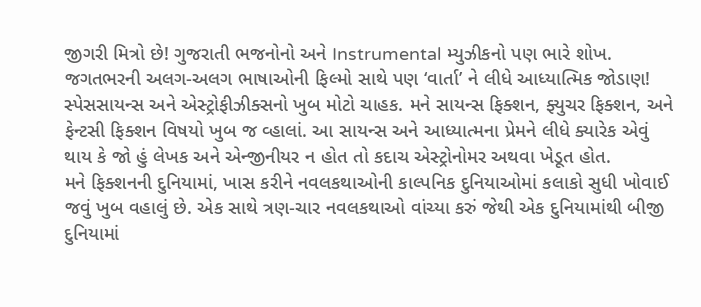જીગરી મિત્રો છે! ગુજરાતી ભજનોનો અને Instrumental મ્યુઝીકનો પણ ભારે શોખ. જગતભરની અલગ-અલગ ભાષાઓની ફિલ્મો સાથે પણ ‘વાર્તા’ ને લીધે આધ્યાત્મિક જોડાણ!
સ્પેસસાયન્સ અને એસ્ટ્રોફીઝીક્સનો ખુબ મોટો ચાહક. મને સાયન્સ ફિક્શન, ફ્યુચર ફિક્શન, અને ફેન્ટસી ફિક્શન વિષયો ખુબ જ વ્હાલાં. આ સાયન્સ અને આધ્યાત્મના પ્રેમને લીધે ક્યારેક એવું થાય કે જો હું લેખક અને એન્જીનીયર ન હોત તો કદાચ એસ્ટ્રોનોમર અથવા ખેડૂત હોત.
મને ફિક્શનની દુનિયામાં, ખાસ કરીને નવલકથાઓની કાલ્પનિક દુનિયાઓમાં કલાકો સુધી ખોવાઈ જવું ખુબ વહાલું છે. એક સાથે ત્રણ-ચાર નવલકથાઓ વાંચ્યા કરું જેથી એક દુનિયામાંથી બીજી દુનિયામાં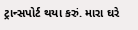ટ્રાન્સપોર્ટ થયા કરું. મારા ઘરે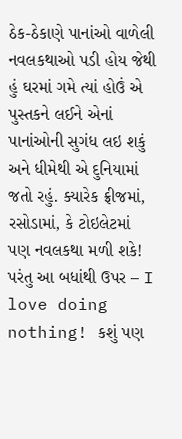ઠેક-ઠેકાણે પાનાંઓ વાળેલી નવલકથાઓ પડી હોય જેથી હું ઘરમાં ગમે ત્યાં હોઉં એ પુસ્તકને લઈને એનાં પાનાંઓની સુગંધ લઇ શકું અને ધીમેથી એ દુનિયામાં જતો રહું. ક્યારેક ફ્રીજમાં, રસોડામાં, કે ટોઇલેટમાં પણ નવલકથા મળી શકે! પરંતુ આ બધાંથી ઉપર – I love doing nothing! કશું પણ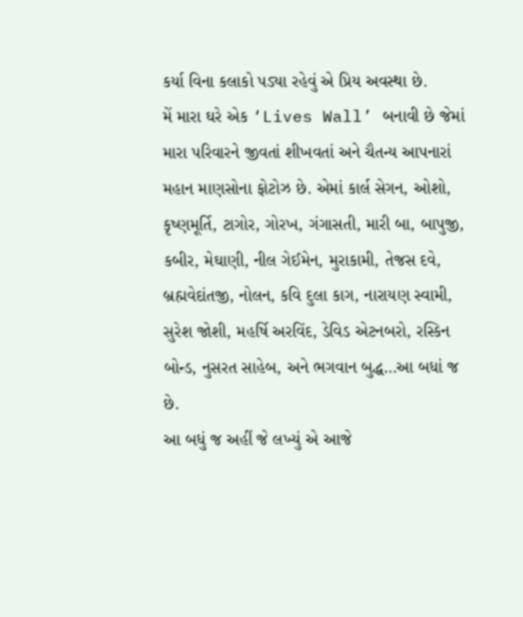કર્યા વિના કલાકો પડ્યા રહેવું એ પ્રિય અવસ્થા છે.
મેં મારા ઘરે એક ‘Lives Wall’ બનાવી છે જેમાં મારા પરિવારને જીવતાં શીખવતાં અને ચૈતન્ય આપનારાં મહાન માણસોના ફોટોઝ છે. એમાં કાર્લ સેગન, ઓશો, કૃષ્ણમૂર્તિ, ટાગોર, ગોરખ, ગંગાસતી, મારી બા, બાપુજી, કબીર, મેઘાણી, નીલ ગેઈમેન, મુરાકામી, તેજસ દવે, બ્રહ્મવેદાંતજી, નોલન, કવિ દુલા કાગ, નારાયણ સ્વામી, સુરેશ જોશી, મહર્ષિ અરવિંદ, ડેવિડ એટનબરો, રસ્કિન બોન્ડ, નુસરત સાહેબ, અને ભગવાન બુદ્ધ…આ બધાં જ છે.
આ બધું જ અહીં જે લખ્યું એ આજે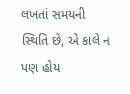લખતાં સમયની સ્થિતિ છે, એ કાલે ન પણ હોય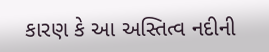કારણ કે આ અસ્તિત્વ નદીની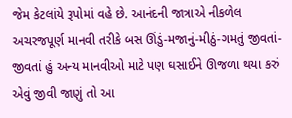જેમ કેટલાંયે રૂપોમાં વહે છે. આનંદની જાત્રાએ નીકળેલ અચરજપૂર્ણ માનવી તરીકે બસ ઊંડું-મજાનું-મીઠું-ગમતું જીવતાં-જીવતાં હું અન્ય માનવીઓ માટે પણ ઘસાઈને ઊજળા થયા કરું એવું જીવી જાણું તો આ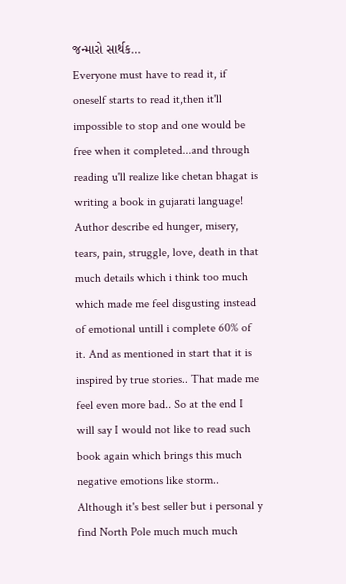જન્મારો સાર્થક…
Everyone must have to read it, if oneself starts to read it,then it'll impossible to stop and one would be free when it completed...and through reading u'll realize like chetan bhagat is writing a book in gujarati language!
Author describe ed hunger, misery, tears, pain, struggle, love, death in that much details which i think too much which made me feel disgusting instead of emotional untill i complete 60% of it. And as mentioned in start that it is inspired by true stories.. That made me feel even more bad.. So at the end I will say I would not like to read such book again which brings this much negative emotions like storm.. Although it's best seller but i personal y find North Pole much much much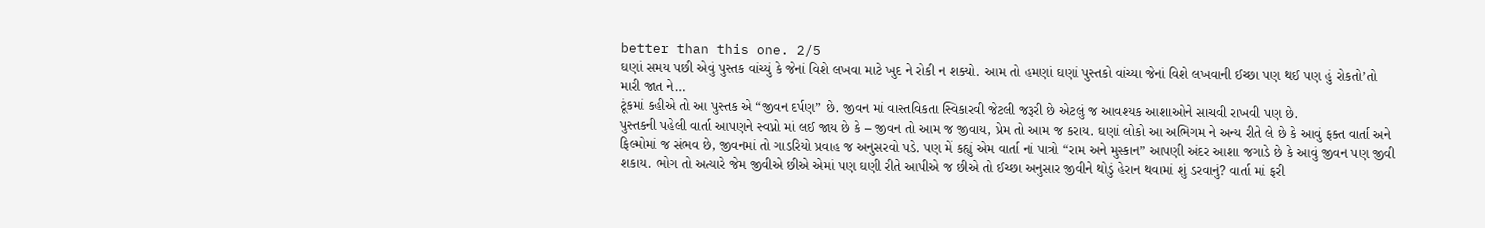better than this one. 2/5
ઘણાં સમય પછી એવું પુસ્તક વાંચ્યું કે જેનાં વિશે લખવા માટે ખુદ ને રોકી ન શક્યો. આમ તો હમણાં ઘણાં પુસ્તકો વાંચ્યા જેનાં વિશે લખવાની ઈચ્છા પણ થઈ પણ હું રોકતો’તો મારી જાત ને…
ટૂંકમાં કહીએ તો આ પુસ્તક એ “જીવન દર્પણ” છે. જીવન માં વાસ્તવિકતા સ્વિકારવી જેટલી જરૂરી છે એટલું જ આવશ્યક આશાઓને સાચવી રાખવી પણ છે.
પુસ્તકની પહેલી વાર્તા આપણને સ્વપ્નો માં લઈ જાય છે કે – જીવન તો આમ જ જીવાય, પ્રેમ તો આમ જ કરાય. ઘણાં લોકો આ અભિગમ ને અન્ય રીતે લે છે કે આવું ફક્ત વાર્તા અને ફિલ્મોમાં જ સંભવ છે, જીવનમાં તો ગાડરિયો પ્રવાહ જ અનુસરવો પડે. પણ મેં કહ્યું એમ વાર્તા નાં પાત્રો “રામ અને મુસ્કાન” આપણી અંદર આશા જગાડે છે કે આવું જીવન પણ જીવી શકાય. ભોગ તો અત્યારે જેમ જીવીએ છીએ એમાં પણ ઘણી રીતે આપીએ જ છીએ તો ઈચ્છા અનુસાર જીવીને થોડું હેરાન થવામાં શું ડરવાનું? વાર્તા માં ફરી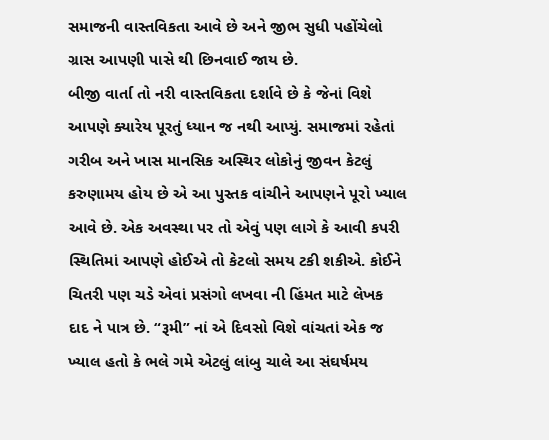સમાજની વાસ્તવિકતા આવે છે અને જીભ સુધી પહોંચેલો ગ્રાસ આપણી પાસે થી છિનવાઈ જાય છે.
બીજી વાર્તા તો નરી વાસ્તવિકતા દર્શાવે છે કે જેનાં વિશે આપણે ક્યારેય પૂરતું ધ્યાન જ નથી આપ્યું. સમાજમાં રહેતાં ગરીબ અને ખાસ માનસિક અસ્થિર લોકોનું જીવન કેટલું કરુણામય હોય છે એ આ પુસ્તક વાંચીને આપણને પૂરો ખ્યાલ આવે છે. એક અવસ્થા પર તો એવું પણ લાગે કે આવી કપરી સ્થિતિમાં આપણે હોઈએ તો કેટલો સમય ટકી શકીએ. કોઈને ચિતરી પણ ચડે એવાં પ્રસંગો લખવા ની હિંમત માટે લેખક દાદ ને પાત્ર છે. “રૂમી” નાં એ દિવસો વિશે વાંચતાં એક જ ખ્યાલ હતો કે ભલે ગમે એટલું લાંબુ ચાલે આ સંઘર્ષમય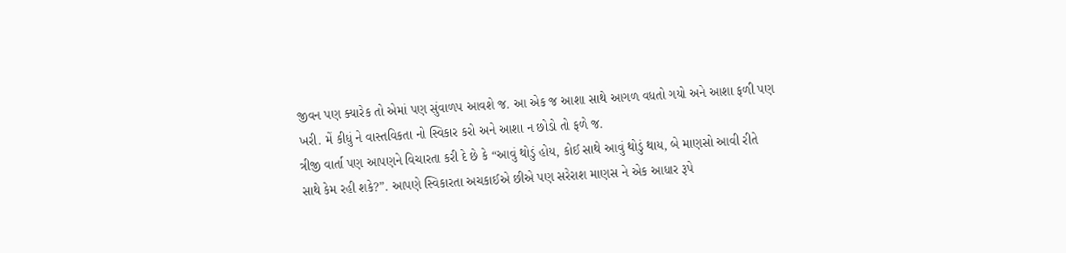જીવન પણ ક્યારેક તો એમાં પણ સુંવાળપ આવશે જ. આ એક જ આશા સાથે આગળ વધતો ગયો અને આશા ફળી પણ ખરી. મેં કીધું ને વાસ્તવિકતા નો સ્વિકાર કરો અને આશા ન છોડો તો ફળે જ.
ત્રીજી વાર્તા પણ આપણને વિચારતા કરી દે છે કે “આવું થોડું હોય, કોઈ સાથે આવું થોડું થાય, બે માણસો આવી રીતે સાથે કેમ રહી શકે?”. આપણે સ્વિકારતા અચકાઈએ છીએ પણ સરેરાશ માણસ ને એક આધાર રૂપે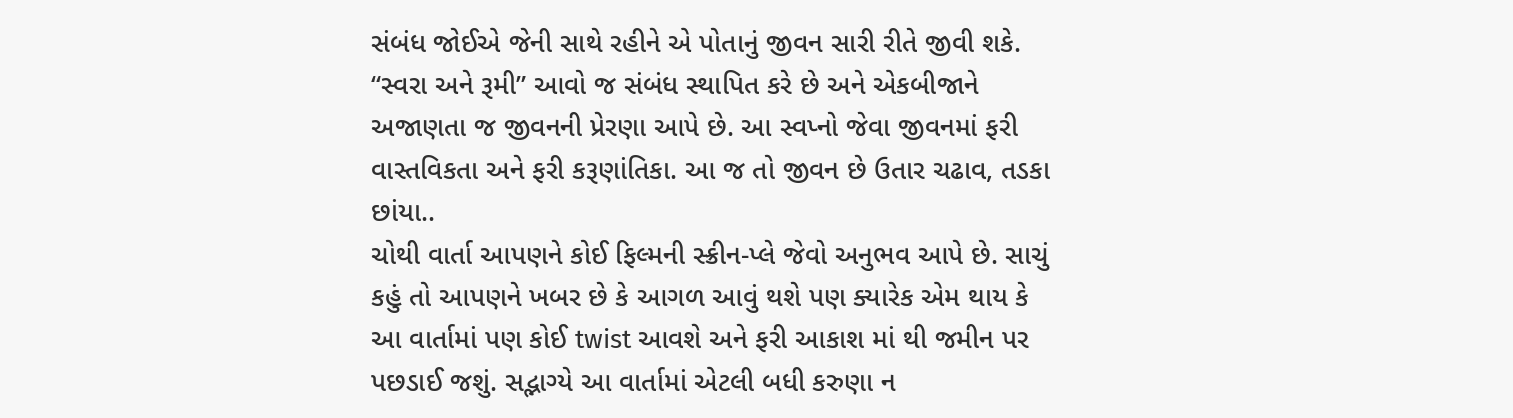સંબંધ જોઈએ જેની સાથે રહીને એ પોતાનું જીવન સારી રીતે જીવી શકે. “સ્વરા અને રૂમી” આવો જ સંબંધ સ્થાપિત કરે છે અને એકબીજાને અજાણતા જ જીવનની પ્રેરણા આપે છે. આ સ્વપ્નો જેવા જીવનમાં ફરી વાસ્તવિકતા અને ફરી કરૂણાંતિકા. આ જ તો જીવન છે ઉતાર ચઢાવ, તડકા છાંયા..
ચોથી વાર્તા આપણને કોઈ ફિલ્મની સ્ક્રીન-પ્લે જેવો અનુભવ આપે છે. સાચું કહું તો આપણને ખબર છે કે આગળ આવું થશે પણ ક્યારેક એમ થાય કે આ વાર્તામાં પણ કોઈ twist આવશે અને ફરી આકાશ માં થી જમીન પર પછડાઈ જશું. સદ્ભાગ્યે આ વાર્તામાં એટલી બધી કરુણા ન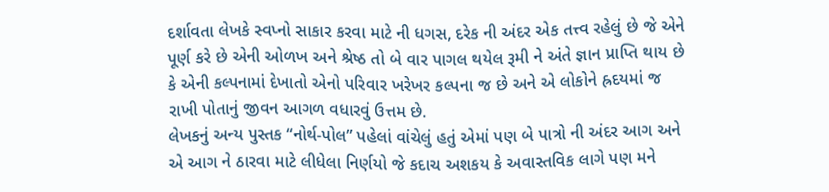દર્શાવતા લેખકે સ્વપ્નો સાકાર કરવા માટે ની ધગસ, દરેક ની અંદર એક તત્ત્વ રહેલું છે જે એને પૂર્ણ કરે છે એની ઓળખ અને શ્રેષ્ઠ તો બે વાર પાગલ થયેલ રૂમી ને અંતે જ્ઞાન પ્રાપ્તિ થાય છે કે એની કલ્પનામાં દેખાતો એનો પરિવાર ખરેખર કલ્પના જ છે અને એ લોકોને હ્રદયમાં જ રાખી પોતાનું જીવન આગળ વધારવું ઉત્તમ છે.
લેખકનું અન્ય પુસ્તક “નોર્થ-પોલ” પહેલાં વાંચેલું હતું એમાં પણ બે પાત્રો ની અંદર આગ અને એ આગ ને ઠારવા માટે લીધેલા નિર્ણયો જે કદાચ અશકય કે અવાસ્તવિક લાગે પણ મને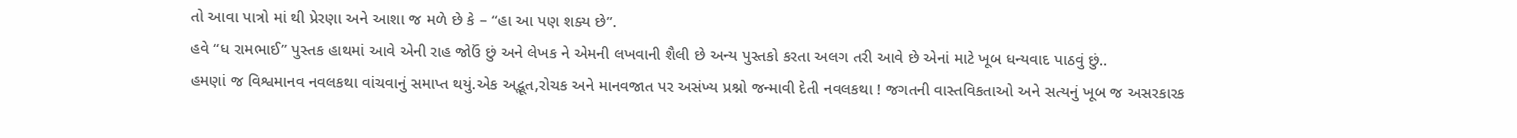તો આવા પાત્રો માં થી પ્રેરણા અને આશા જ મળે છે કે – “હા આ પણ શક્ય છે”.
હવે “ધ રામભાઈ” પુસ્તક હાથમાં આવે એની રાહ જોઉં છું અને લેખક ને એમની લખવાની શૈલી છે અન્ય પુસ્તકો કરતા અલગ તરી આવે છે એનાં માટે ખૂબ ધન્યવાદ પાઠવું છું..
હમણાં જ વિશ્વમાનવ નવલકથા વાંચવાનું સમાપ્ત થયું.એક અદ્ભૂત,રોચક અને માનવજાત પર અસંખ્ય પ્રશ્નો જન્માવી દેતી નવલકથા ! જગતની વાસ્તવિકતાઓ અને સત્યનું ખૂબ જ અસરકારક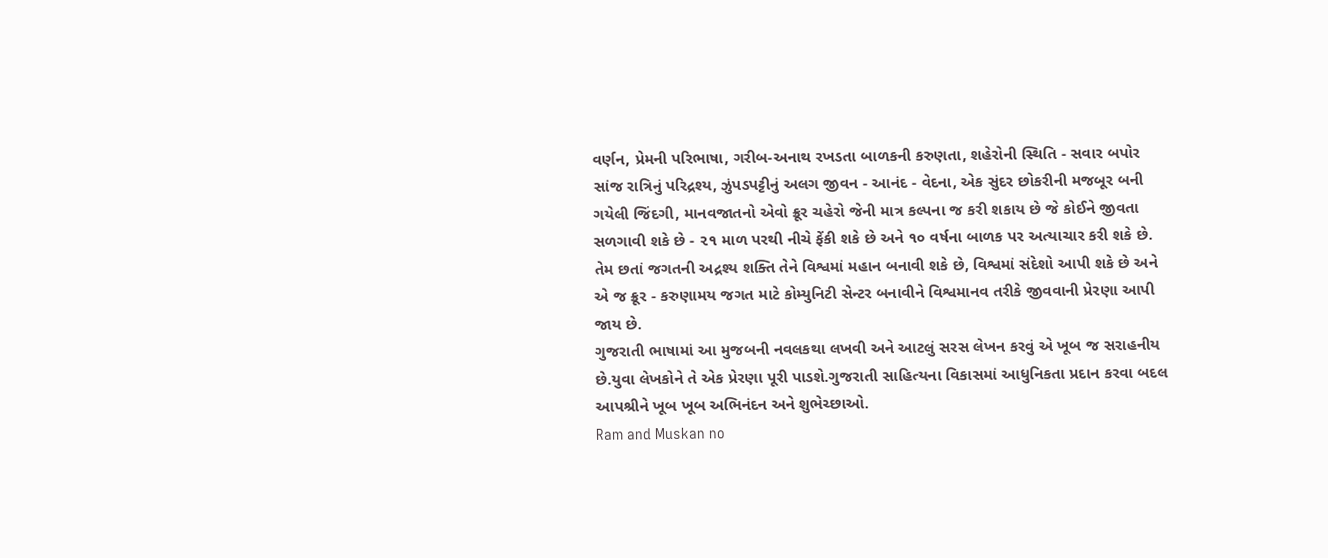વર્ણન, પ્રેમની પરિભાષા, ગરીબ-અનાથ રખડતા બાળકની કરુણતા, શહેરોની સ્થિતિ - સવાર બપોર સાંજ રાત્રિનું પરિદ્રશ્ય, ઝુંપડપટ્ટીનું અલગ જીવન - આનંદ - વેદના, એક સુંદર છોકરીની મજબૂર બની ગયેલી જિંદગી, માનવજાતનો એવો ક્રૂર ચહેરો જેની માત્ર કલ્પના જ કરી શકાય છે જે કોઈને જીવતા સળગાવી શકે છે - ૨૧ માળ પરથી નીચે ફેંકી શકે છે અને ૧૦ વર્ષના બાળક પર અત્યાચાર કરી શકે છે. તેમ છતાં જગતની અદ્રશ્ય શક્તિ તેને વિશ્વમાં મહાન બનાવી શકે છે, વિશ્વમાં સંદેશો આપી શકે છે અને એ જ ક્રૂર - કરુણામય જગત માટે કોમ્યુનિટી સેન્ટર બનાવીને વિશ્વમાનવ તરીકે જીવવાની પ્રેરણા આપી જાય છે.
ગુજરાતી ભાષામાં આ મુજબની નવલકથા લખવી અને આટલું સરસ લેખન કરવું એ ખૂબ જ સરાહનીય છે.યુવા લેખકોને તે એક પ્રેરણા પૂરી પાડશે.ગુજરાતી સાહિત્યના વિકાસમાં આધુનિકતા પ્રદાન કરવા બદલ આપશ્રીને ખૂબ ખૂબ અભિનંદન અને શુભેચ્છાઓ.
Ram and Muskan no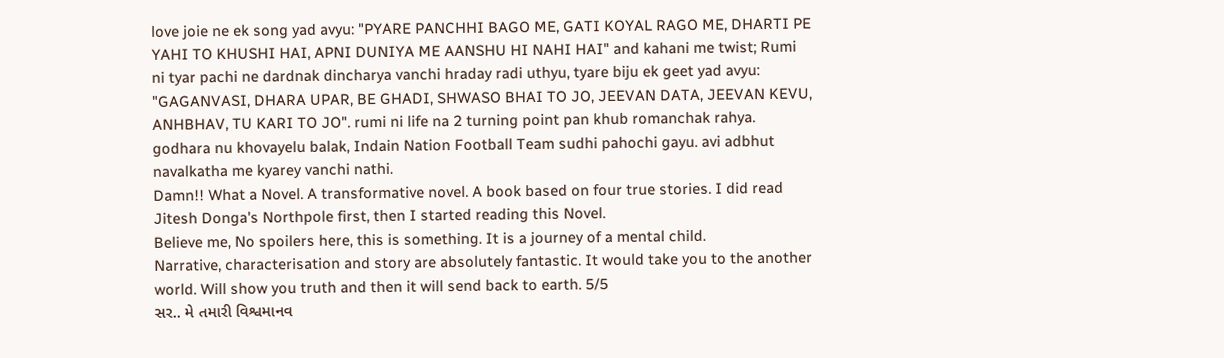love joie ne ek song yad avyu: "PYARE PANCHHI BAGO ME, GATI KOYAL RAGO ME, DHARTI PE YAHI TO KHUSHI HAI, APNI DUNIYA ME AANSHU HI NAHI HAI" and kahani me twist; Rumi ni tyar pachi ne dardnak dincharya vanchi hraday radi uthyu, tyare biju ek geet yad avyu: "GAGANVASI, DHARA UPAR, BE GHADI, SHWASO BHAI TO JO, JEEVAN DATA, JEEVAN KEVU, ANHBHAV, TU KARI TO JO". rumi ni life na 2 turning point pan khub romanchak rahya. godhara nu khovayelu balak, Indain Nation Football Team sudhi pahochi gayu. avi adbhut navalkatha me kyarey vanchi nathi.
Damn!! What a Novel. A transformative novel. A book based on four true stories. I did read Jitesh Donga's Northpole first, then I started reading this Novel.
Believe me, No spoilers here, this is something. It is a journey of a mental child.
Narrative, characterisation and story are absolutely fantastic. It would take you to the another world. Will show you truth and then it will send back to earth. 5/5
સર.. મે તમારી વિશ્વમાનવ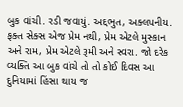બુક વાંચી. રડી જવાયું. અદ્દભુત, અક્લપનીય. ફક્ત સેક્સ એજ પ્રેમ નથી, પ્રેમ એટલે મુસ્કાન અને રામ, પ્રેમ એટલે રૂમી અને સ્વરા. જો દરેક વ્યક્તિ આ બુક વાંચે તો તો કોઈ દિવસ આ દુનિયામાં હિંસા થાય જ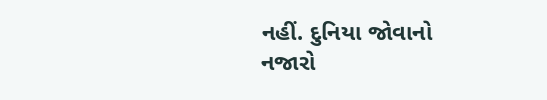નહીં. દુનિયા જોવાનો નજારો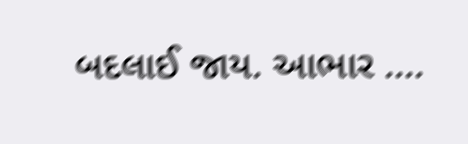બદલાઈ જાય. આભાર ....